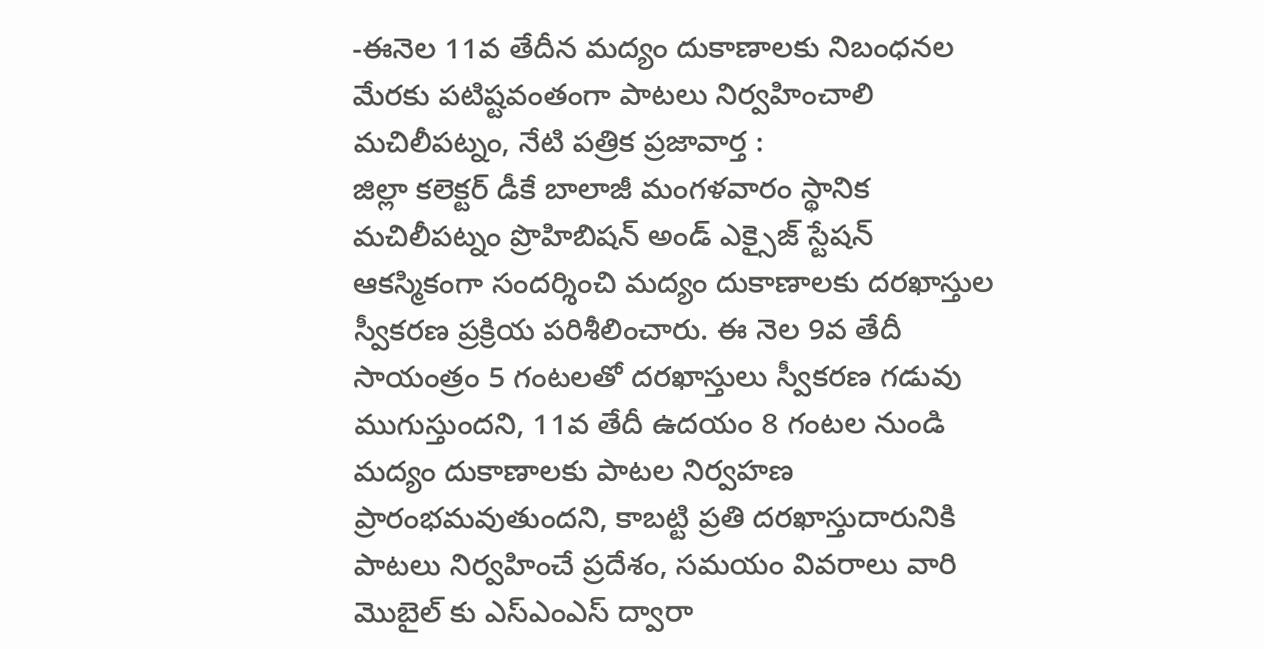-ఈనెల 11వ తేదీన మద్యం దుకాణాలకు నిబంధనల మేరకు పటిష్టవంతంగా పాటలు నిర్వహించాలి
మచిలీపట్నం, నేటి పత్రిక ప్రజావార్త :
జిల్లా కలెక్టర్ డీకే బాలాజీ మంగళవారం స్థానిక మచిలీపట్నం ప్రొహిబిషన్ అండ్ ఎక్సైజ్ స్టేషన్ ఆకస్మికంగా సందర్శించి మద్యం దుకాణాలకు దరఖాస్తుల స్వీకరణ ప్రక్రియ పరిశీలించారు. ఈ నెల 9వ తేదీ సాయంత్రం 5 గంటలతో దరఖాస్తులు స్వీకరణ గడువు ముగుస్తుందని, 11వ తేదీ ఉదయం 8 గంటల నుండి మద్యం దుకాణాలకు పాటల నిర్వహణ ప్రారంభమవుతుందని, కాబట్టి ప్రతి దరఖాస్తుదారునికి పాటలు నిర్వహించే ప్రదేశం, సమయం వివరాలు వారి మొబైల్ కు ఎస్ఎంఎస్ ద్వారా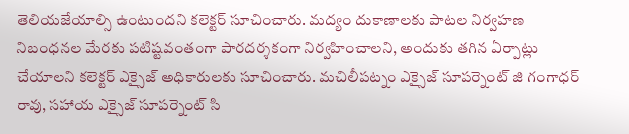తెలియజేయాల్సి ఉంటుందని కలెక్టర్ సూచించారు. మద్యం దుకాణాలకు పాటల నిర్వహణ నిబంధనల మేరకు పటిష్టవంతంగా పారదర్శకంగా నిర్వహించాలని, అందుకు తగిన ఏర్పాట్లు చేయాలని కలెక్టర్ ఎక్సైజ్ అధికారులకు సూచించారు. మచిలీపట్నం ఎక్సైజ్ సూపర్నెంట్ జి గంగాధర్ రావు, సహాయ ఎక్సైజ్ సూపర్నెంట్ సి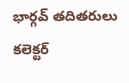భార్గవ్ తదితరులు కలెక్టర్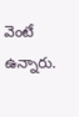వెంటే ఉన్నారు.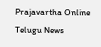Prajavartha Online Telugu News